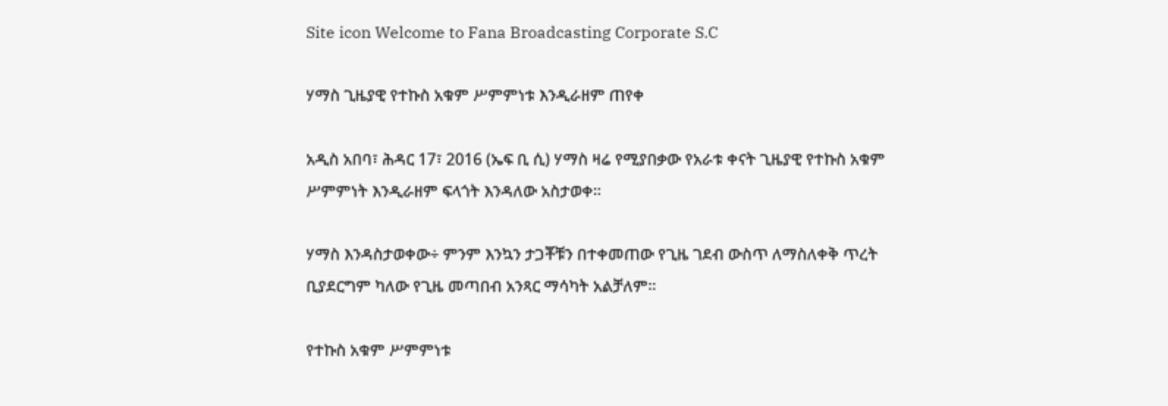Site icon Welcome to Fana Broadcasting Corporate S.C

ሃማስ ጊዜያዊ የተኩስ አቁም ሥምምነቱ እንዲራዘም ጠየቀ

አዲስ አበባ፣ ሕዳር 17፣ 2016 (ኤፍ ቢ ሲ) ሃማስ ዛሬ የሚያበቃው የአራቱ ቀናት ጊዜያዊ የተኩስ አቁም ሥምምነት እንዲራዘም ፍላጎት እንዳለው አስታወቀ፡፡

ሃማስ እንዳስታወቀው÷ ምንም እንኳን ታጋቾቹን በተቀመጠው የጊዜ ገደብ ውስጥ ለማስለቀቅ ጥረት ቢያደርግም ካለው የጊዜ መጣበብ አንጻር ማሳካት አልቻለም፡፡

የተኩስ አቁም ሥምምነቱ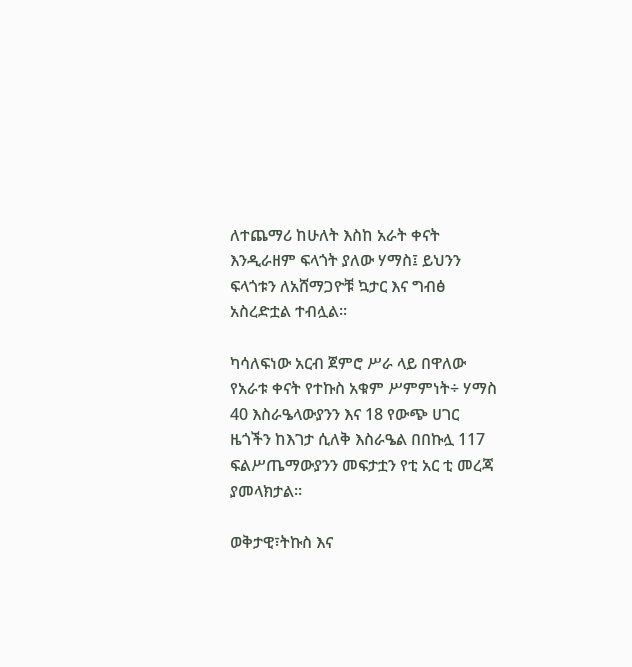ለተጨማሪ ከሁለት እስከ አራት ቀናት እንዲራዘም ፍላጎት ያለው ሃማስ፤ ይህንን ፍላጎቱን ለአሸማጋዮቹ ኳታር እና ግብፅ አስረድቷል ተብሏል፡፡

ካሳለፍነው አርብ ጀምሮ ሥራ ላይ በዋለው የአራቱ ቀናት የተኩስ አቁም ሥምምነት÷ ሃማስ 40 እስራዔላውያንን እና 18 የውጭ ሀገር ዜጎችን ከእገታ ሲለቅ እስራዔል በበኩሏ 117 ፍልሥጤማውያንን መፍታቷን የቲ አር ቲ መረጃ ያመላክታል።

ወቅታዊ፣ትኩስ እና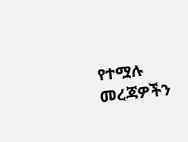የተሟሉ መረጃዎችን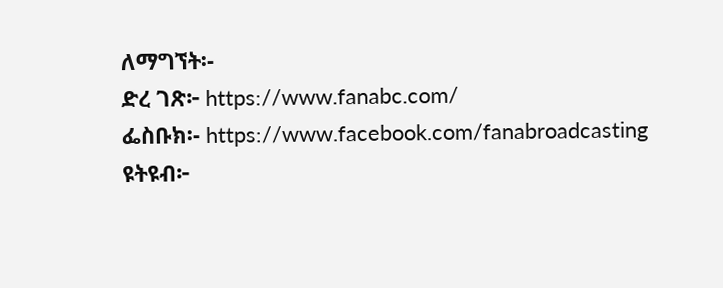ለማግኘት፡-
ድረ ገጽ፦ https://www.fanabc.com/
ፌስቡክ፡- https://www.facebook.com/fanabroadcasting
ዩትዩብ፦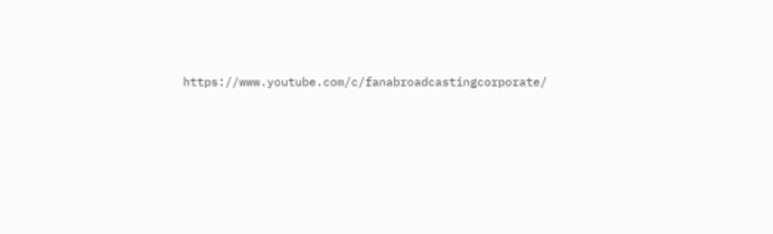https://www.youtube.com/c/fanabroadcastingcorporate/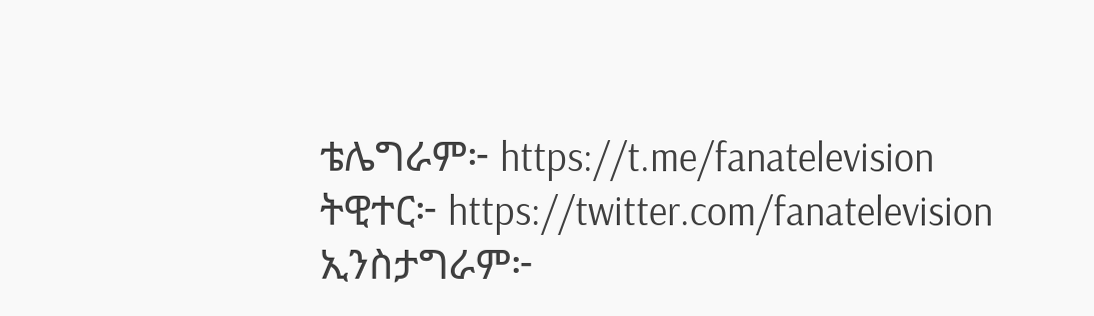ቴሌግራም፦ https://t.me/fanatelevision
ትዊተር፦ https://twitter.com/fanatelevision
ኢንስታግራም፦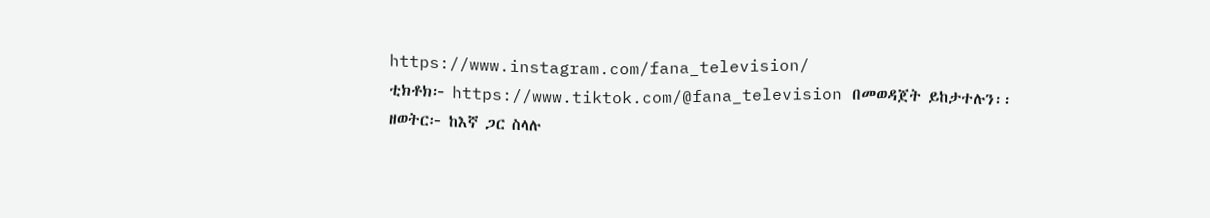https://www.instagram.com/fana_television/
ቲክቶክ፦ https://www.tiktok.com/@fana_television በመወዳጀት ይከታተሉን፡፡
ዘወትር፦ ከእኛ ጋር ስላሉ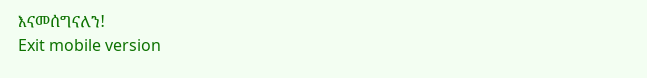እናመሰግናለን!
Exit mobile version